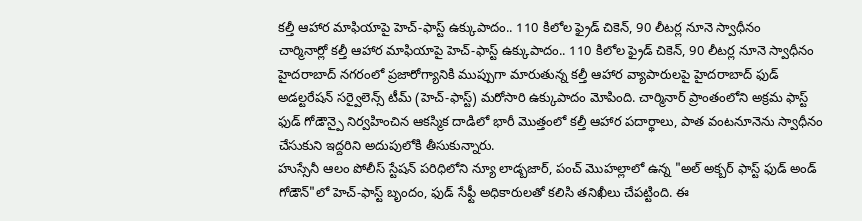కల్తీ ఆహార మాఫియాపై హెచ్-ఫాస్ట్ ఉక్కుపాదం.. 110 కిలోల ఫ్రైడ్ చికెన్, 90 లీటర్ల నూనె స్వాధీనం
చార్మినార్లో కల్తీ ఆహార మాఫియాపై హెచ్-ఫాస్ట్ ఉక్కుపాదం.. 110 కిలోల ఫ్రైడ్ చికెన్, 90 లీటర్ల నూనె స్వాధీనం
హైదరాబాద్ నగరంలో ప్రజారోగ్యానికి ముప్పుగా మారుతున్న కల్తీ ఆహార వ్యాపారులపై హైదరాబాద్ ఫుడ్ అడల్టరేషన్ సర్వైలెన్స్ టీమ్ (హెచ్-ఫాస్ట్) మరోసారి ఉక్కుపాదం మోపింది. చార్మినార్ ప్రాంతంలోని అక్రమ ఫాస్ట్ ఫుడ్ గోడౌన్పై నిర్వహించిన ఆకస్మిక దాడిలో భారీ మొత్తంలో కల్తీ ఆహార పదార్థాలు, పాత వంటనూనెను స్వాధీనం చేసుకుని ఇద్దరిని అదుపులోకి తీసుకున్నారు.
హుస్సేనీ ఆలం పోలీస్ స్టేషన్ పరిధిలోని న్యూ లాడ్బజార్, పంచ్ మొహల్లాలో ఉన్న "అల్ అక్బర్ ఫాస్ట్ ఫుడ్ అండ్ గోడౌన్"లో హెచ్-ఫాస్ట్ బృందం, ఫుడ్ సేఫ్టీ అధికారులతో కలిసి తనిఖీలు చేపట్టింది. ఈ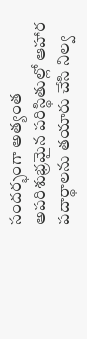సందర్భంగా అత్యంత అపరిశుభ్రమైన పరిస్థితుల్లో ఆహార పదార్థాలను తయారు చేసి నిల్వ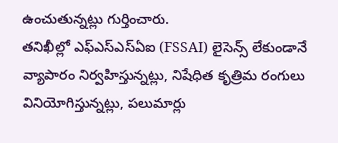ఉంచుతున్నట్లు గుర్తించారు.
తనిఖీల్లో ఎఫ్ఎస్ఎస్ఏఐ (FSSAI) లైసెన్స్ లేకుండానే వ్యాపారం నిర్వహిస్తున్నట్లు, నిషేధిత కృత్రిమ రంగులు వినియోగిస్తున్నట్లు, పలుమార్లు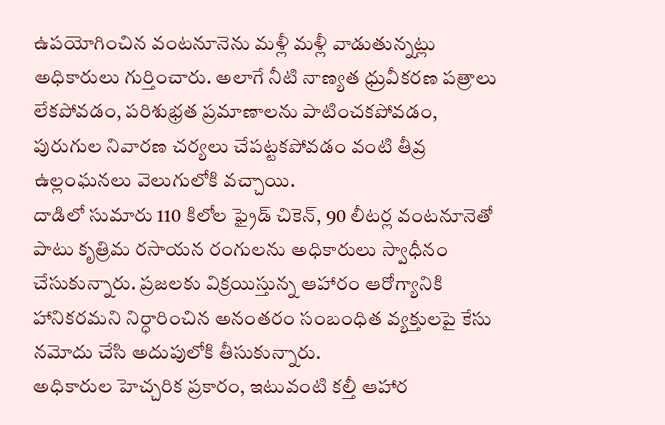ఉపయోగించిన వంటనూనెను మళ్లీ మళ్లీ వాడుతున్నట్లు అధికారులు గుర్తించారు. అలాగే నీటి నాణ్యత ధ్రువీకరణ పత్రాలు లేకపోవడం, పరిశుభ్రత ప్రమాణాలను పాటించకపోవడం, పురుగుల నివారణ చర్యలు చేపట్టకపోవడం వంటి తీవ్ర ఉల్లంఘనలు వెలుగులోకి వచ్చాయి.
దాడిలో సుమారు 110 కిలోల ఫ్రైడ్ చికెన్, 90 లీటర్ల వంటనూనెతో పాటు కృత్రిమ రసాయన రంగులను అధికారులు స్వాధీనం చేసుకున్నారు. ప్రజలకు విక్రయిస్తున్న ఆహారం ఆరోగ్యానికి హానికరమని నిర్ధారించిన అనంతరం సంబంధిత వ్యక్తులపై కేసు నమోదు చేసి అదుపులోకి తీసుకున్నారు.
అధికారుల హెచ్చరిక ప్రకారం, ఇటువంటి కల్తీ ఆహార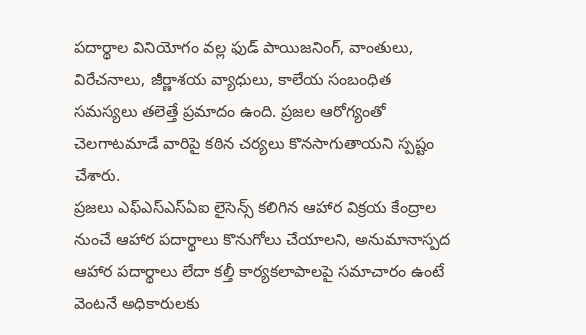పదార్థాల వినియోగం వల్ల ఫుడ్ పాయిజనింగ్, వాంతులు, విరేచనాలు, జీర్ణాశయ వ్యాధులు, కాలేయ సంబంధిత సమస్యలు తలెత్తే ప్రమాదం ఉంది. ప్రజల ఆరోగ్యంతో చెలగాటమాడే వారిపై కఠిన చర్యలు కొనసాగుతాయని స్పష్టం చేశారు.
ప్రజలు ఎఫ్ఎస్ఎస్ఏఐ లైసెన్స్ కలిగిన ఆహార విక్రయ కేంద్రాల నుంచే ఆహార పదార్థాలు కొనుగోలు చేయాలని, అనుమానాస్పద ఆహార పదార్థాలు లేదా కల్తీ కార్యకలాపాలపై సమాచారం ఉంటే వెంటనే అధికారులకు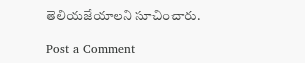తెలియజేయాలని సూచించారు.

Post a Comment